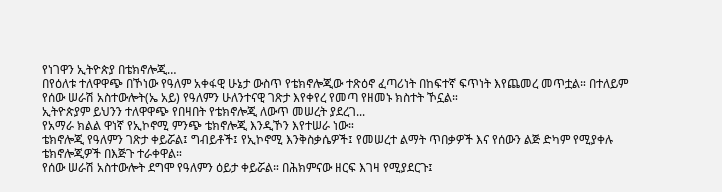የነገዋን ኢትዮጵያ በቴክኖሎጂ…
በየዕለቱ ተለዋዋጭ በኾነው የዓለም አቀፋዊ ሁኔታ ውስጥ የቴክኖሎጂው ተጽዕኖ ፈጣሪነት በከፍተኛ ፍጥነት እየጨመረ መጥቷል። በተለይም የሰው ሠራሽ አስተውሎት(ኤ አይ) የዓለምን ሁለንተናዊ ገጽታ እየቀየረ የመጣ የዘመኑ ክስተት ኾኗል።
ኢትዮጵያም ይህንን ተለዋዋጭ የበዛበት የቴክኖሎጂ ለውጥ መሠረት ያደረገ...
የአማራ ክልል ዋነኛ የኢኮኖሚ ምንጭ ቴክኖሎጂ እንዲኾን እየተሠራ ነው።
ቴክኖሎጂ የዓለምን ገጽታ ቀይሯል፤ ግብይቶች፤ የኢኮኖሚ እንቅስቃሴዎች፤ የመሠረተ ልማት ጥበቃዎች እና የሰውን ልጅ ድካም የሚያቀሉ ቴክኖሎጂዎች በእጅጉ ተራቀዋል።
የሰው ሠራሽ አስተውሎት ደግሞ የዓለምን ዕይታ ቀይሯል። በሕክምናው ዘርፍ እገዛ የሚያደርጉ፤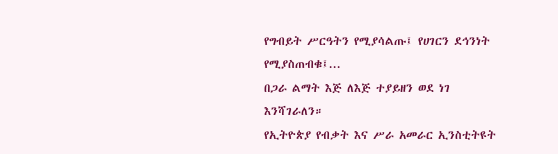የግብይት ሥርዓትን የሚያሳልጡ፤ የሀገርን ደኅንነት የሚያስጠብቁ፤...
በጋራ ልማት እጅ ለእጅ ተያይዘን ወደ ነገ እንሻገራለን።
የኢትዮጵያ የብቃት እና ሥራ አመራር ኢንስቲትዩት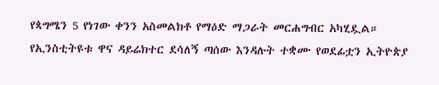የጳግሜን 5 የነገው ቀንን አስመልክቶ የማዕድ ማጋራት መርሐግብር አካሂዷል።
የኢንስቲትዩቱ ዋና ዳይሬክተር ደሳለኝ ጣሰው እንዳሉት ተቋሙ የወደፊቷን ኢትዮጵያ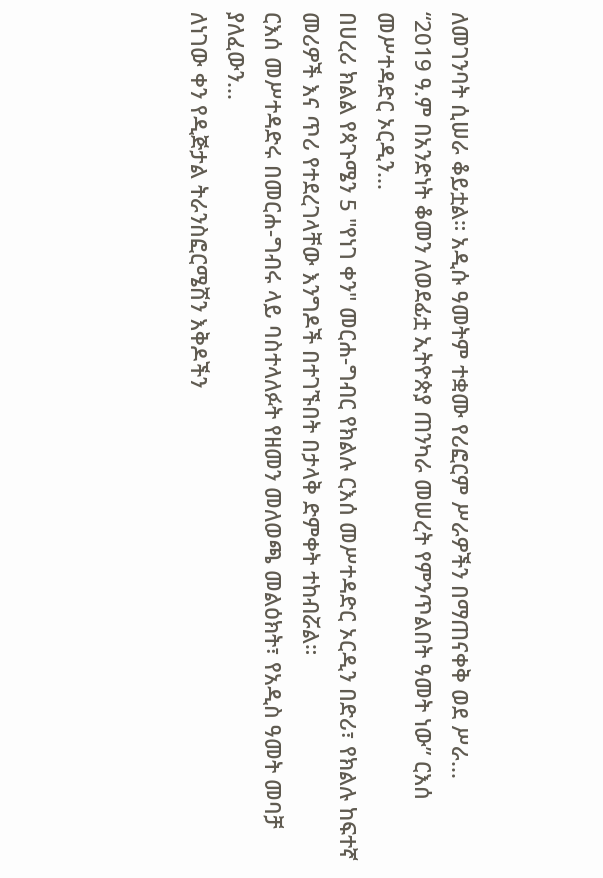ለመገንባት ሲሠራ ቆይቷል። አዲሱ ዓመትም ተቋሙ የሪፎርም ሥራዎችን በማጠናቀቅ ወደ ሥራ...
“2019 ዓ.ም በአንድነት ቆመን ለወደፊቷ ኢትዮጵያ ጠንካራ መሠረት የምንጥልበት ዓመት ነው” ርእሰ መሥተዳድር ኦርዲን...
በሀረሪ ክልል የጳጉሜን 5 "የነገ ቀን" መርሐ-ግብር የክልሉ ርእሰ መሥተዳድር ኦርዲን በድሪ፣ የክልሉ ከፍተኛ መሪዎች እና ጥሪ የተደረገላቸው እንግዶች በተገኙበት በታላቅ ድምቀት ተከብሯል።
ርእሰ መሥተዳድሩ በመርሐ-ግብሩ ላይ ባስተላለፉት የዘመን መለወጫ መልዕክት፣ የአዲስ ዓመት መባቻ ያለፈውን...
ለነገው ቀን የዲጅታል ትራንስፎርሜሽን እቅዶችን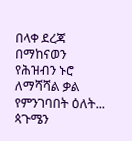በላቀ ደረጃ በማከናወን የሕዝብን ኑሮ ለማሻሻል ቃል የምንገባበት ዕለት...
ጳጉሜን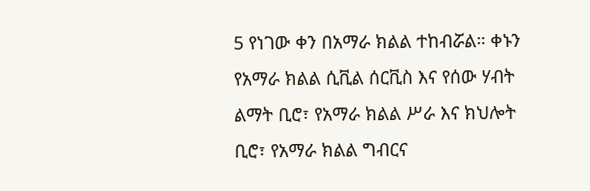5 የነገው ቀን በአማራ ክልል ተከብሯል። ቀኑን የአማራ ክልል ሲቪል ሰርቪስ እና የሰው ሃብት ልማት ቢሮ፣ የአማራ ክልል ሥራ እና ክህሎት ቢሮ፣ የአማራ ክልል ግብርና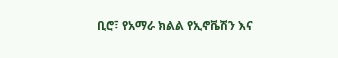ቢሮ፣ የአማራ ክልል የኢኖቬሽን እና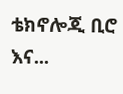ቴክኖሎጂ ቢሮ እና...